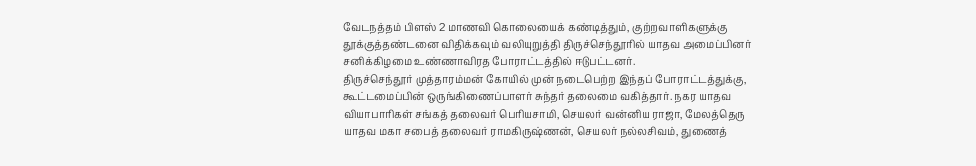வேடநத்தம் பிளஸ் 2 மாணவி கொலையைக் கண்டித்தும், குற்றவாளிகளுக்கு தூக்குத்தண்டனை விதிக்கவும் வலியுறுத்தி திருச்செந்தூரில் யாதவ அமைப்பினர் சனிக்கிழமை உண்ணாவிரத போராட்டத்தில் ஈடுபட்டனர்.
திருச்செந்தூர் முத்தாரம்மன் கோயில் முன் நடைபெற்ற இந்தப் போராட்டத்துக்கு, கூட்டமைப்பின் ஒருங்கிணைப்பாளர் சுந்தர் தலைமை வகித்தார். நகர யாதவ வியாபாரிகள் சங்கத் தலைவர் பெரியசாமி, செயலர் வன்னிய ராஜா, மேலத்தெரு யாதவ மகா சபைத் தலைவர் ராமகிருஷ்ணன், செயலர் நல்லசிவம், துணைத்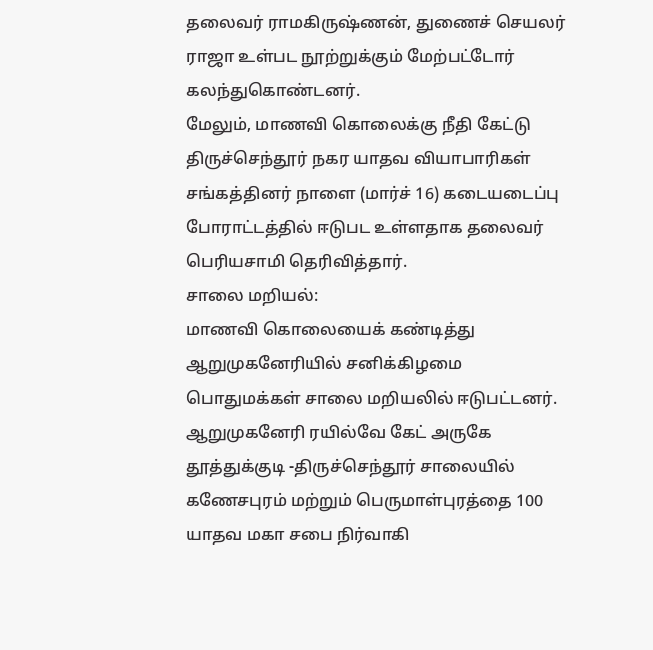தலைவர் ராமகிருஷ்ணன், துணைச் செயலர் ராஜா உள்பட நூற்றுக்கும் மேற்பட்டோர் கலந்துகொண்டனர்.
மேலும், மாணவி கொலைக்கு நீதி கேட்டு திருச்செந்தூர் நகர யாதவ வியாபாரிகள் சங்கத்தினர் நாளை (மார்ச் 16) கடையடைப்பு போராட்டத்தில் ஈடுபட உள்ளதாக தலைவர் பெரியசாமி தெரிவித்தார்.
சாலை மறியல்:
மாணவி கொலையைக் கண்டித்து ஆறுமுகனேரியில் சனிக்கிழமை பொதுமக்கள் சாலை மறியலில் ஈடுபட்டனர்.
ஆறுமுகனேரி ரயில்வே கேட் அருகே தூத்துக்குடி -திருச்செந்தூர் சாலையில் கணேசபுரம் மற்றும் பெருமாள்புரத்தை 100 யாதவ மகா சபை நிர்வாகி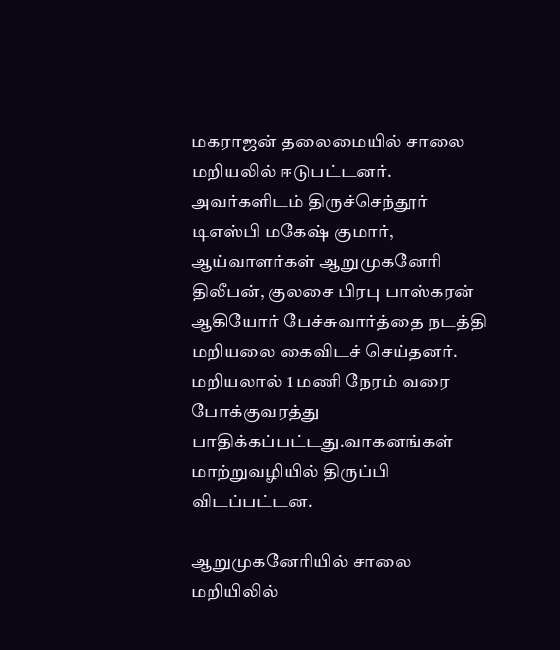மகராஜன் தலைமையில் சாலை மறியலில் ஈடுபட்டனர்.
அவர்களிடம் திருச்செந்தூர் டிஎஸ்பி மகேஷ் குமார், ஆய்வாளர்கள் ஆறுமுகனேரி திலீபன், குலசை பிரபு பாஸ்கரன் ஆகியோர் பேச்சுவார்த்தை நடத்தி மறியலை கைவிடச் செய்தனர். மறியலால் 1 மணி நேரம் வரை போக்குவரத்து பாதிக்கப்பட்டது.வாகனங்கள் மாற்றுவழியில் திருப்பி விடப்பட்டன.

ஆறுமுகனேரியில் சாலை மறியிலில்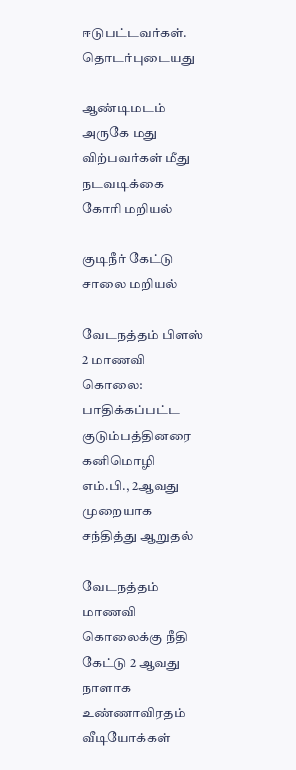ஈடுபட்டவர்கள்.
தொடர்புடையது

ஆண்டிமடம் அருகே மது விற்பவர்கள் மீது நடவடிக்கை கோரி மறியல்

குடிநீர் கேட்டு சாலை மறியல்

வேடநத்தம் பிளஸ் 2 மாணவி கொலை: பாதிக்கப்பட்ட குடும்பத்தினரை கனிமொழி எம்.பி., 2ஆவது முறையாக சந்தித்து ஆறுதல்

வேடநத்தம் மாணவி கொலைக்கு நீதி கேட்டு 2 ஆவது நாளாக உண்ணாவிரதம்
வீடியோக்கள்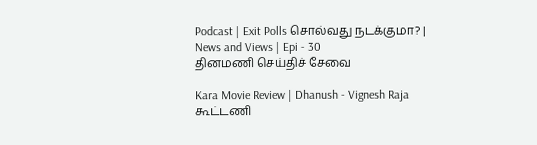Podcast | Exit Polls சொல்வது நடக்குமா? | News and Views | Epi - 30
தினமணி செய்திச் சேவை

Kara Movie Review | Dhanush - Vignesh Raja கூட்டணி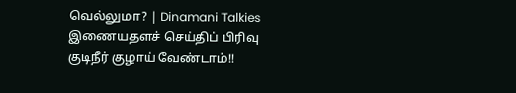வெல்லுமா? | Dinamani Talkies
இணையதளச் செய்திப் பிரிவு
குடிநீர் குழாய் வேண்டாம்!!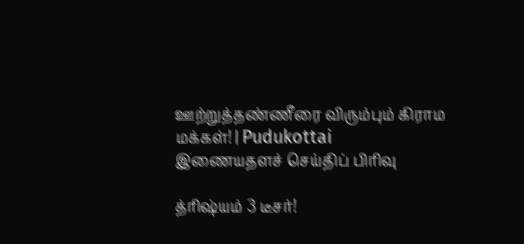ஊற்றுத்தண்ணீரை விரும்பும் கிராம மக்கள்! | Pudukottai
இணையதளச் செய்திப் பிரிவு

த்ரிஷ்யம் 3 டீசர்!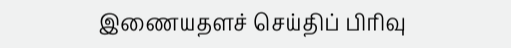இணையதளச் செய்திப் பிரிவு